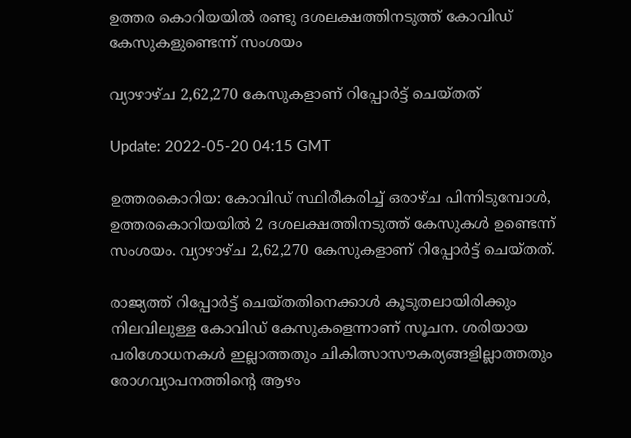ഉത്തര കൊറിയയില്‍ രണ്ടു ദശലക്ഷത്തിനടുത്ത് കോവിഡ് കേസുകളുണ്ടെന്ന് സംശയം

വ്യാഴാഴ്ച 2,62,270 കേസുകളാണ് റിപ്പോര്‍ട്ട് ചെയ്തത്

Update: 2022-05-20 04:15 GMT

ഉത്തരകൊറിയ: കോവിഡ് സ്ഥിരീകരിച്ച് ഒരാഴ്ച പിന്നിടുമ്പോൾ, ഉത്തരകൊറിയയിൽ 2 ദശലക്ഷത്തിനടുത്ത് കേസുകൾ ഉണ്ടെന്ന് സംശയം. വ്യാഴാഴ്ച 2,62,270 കേസുകളാണ് റിപ്പോര്‍ട്ട് ചെയ്തത്.

രാജ്യത്ത് റിപ്പോര്‍ട്ട് ചെയ്തതിനെക്കാള്‍ കൂടുതലായിരിക്കും നിലവിലുള്ള കോവിഡ് കേസുകളെന്നാണ് സൂചന. ശരിയായ പരിശോധനകള്‍ ഇല്ലാത്തതും ചികിത്സാസൗകര്യങ്ങളില്ലാത്തതും രോഗവ്യാപനത്തിന്‍റെ ആഴം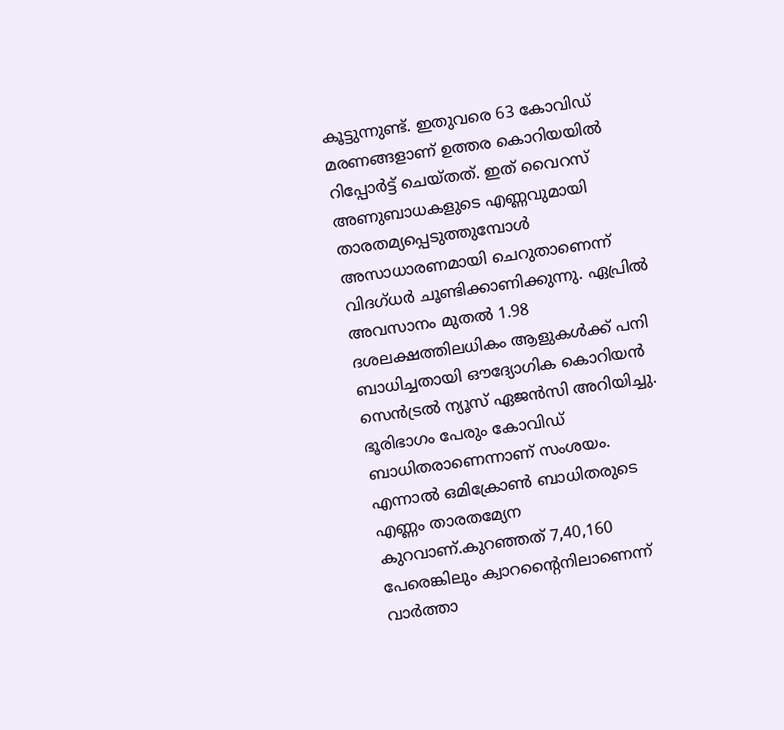കൂട്ടുന്നുണ്ട്. ഇതുവരെ 63 കോവിഡ് മരണങ്ങളാണ് ഉത്തര കൊറിയയില്‍ റിപ്പോര്‍ട്ട് ചെയ്തത്. ഇത് വൈറസ് അണുബാധകളുടെ എണ്ണവുമായി താരതമ്യപ്പെടുത്തുമ്പോൾ അസാധാരണമായി ചെറുതാണെന്ന് വിദഗ്ധർ ചൂണ്ടിക്കാണിക്കുന്നു. ഏപ്രിൽ അവസാനം മുതൽ 1.98 ദശലക്ഷത്തിലധികം ആളുകൾക്ക് പനി ബാധിച്ചതായി ഔദ്യോഗിക കൊറിയൻ സെൻട്രൽ ന്യൂസ് ഏജൻസി അറിയിച്ചു. ഭൂരിഭാഗം പേരും കോവിഡ് ബാധിതരാണെന്നാണ് സംശയം. എന്നാല്‍ ഒമിക്രോണ്‍ ബാധിതരുടെ എണ്ണം താരതമ്യേന കുറവാണ്.കുറഞ്ഞത് 7,40,160 പേരെങ്കിലും ക്വാറന്‍റൈനിലാണെന്ന് വാർത്താ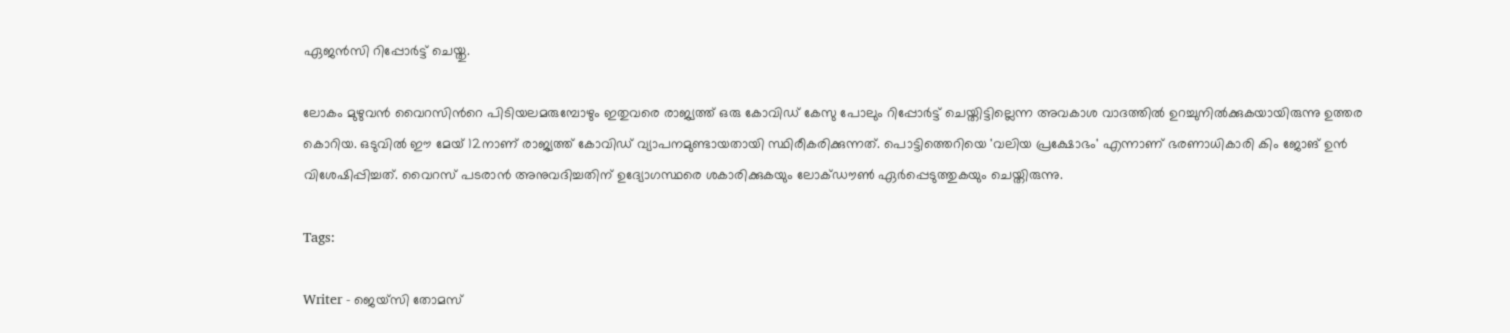ഏജൻസി റിപ്പോർട്ട് ചെയ്തു.

ലോകം മുഴുവന്‍ വൈറസിന്‍റെ പിടിയലമരുമ്പോഴും ഇതുവരെ രാജ്യത്ത് ഒരു കോവിഡ് കേസു പോലും റിപ്പോര്‍ട്ട് ചെയ്തിട്ടില്ലെന്ന അവകാശ വാദത്തില്‍ ഉറച്ചുനില്‍ക്കുകയായിരുന്നു ഉത്തര കൊറിയ. ഒടുവില്‍ ഈ മേയ് 12നാണ് രാജ്യത്ത് കോവിഡ് വ്യാപനമുണ്ടായതായി സ്ഥിരീകരിക്കുന്നത്. പൊട്ടിത്തെറിയെ 'വലിയ പ്രക്ഷോഭം' എന്നാണ് ഭരണാധികാരി കിം ജോങ് ഉന്‍ വിശേഷിപ്പിച്ചത്. വൈറസ് പടരാൻ അനുവദിച്ചതിന് ഉദ്യോഗസ്ഥരെ ശകാരിക്കുകയും ലോക്ഡൗണ്‍ ഏര്‍പ്പെടുത്തുകയും ചെയ്തിരുന്നു.

Tags:

Writer - ജെയ്സി തോമസ്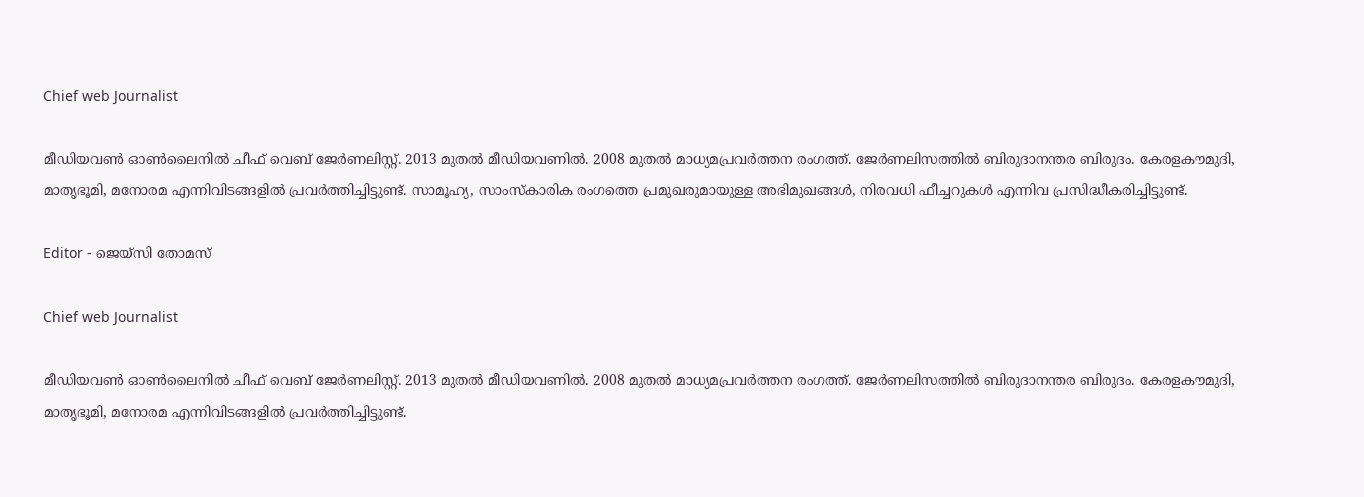Chief web Journalist

മീഡിയവൺ ഓൺലൈനിൽ ചീഫ് വെബ് ജേർണലിസ്റ്റ്. 2013 മുതൽ മീഡിയവണിൽ. 2008 മുതൽ മാധ്യമപ്രവർത്തന രംഗത്ത്. ജേർണലിസത്തിൽ ബിരുദാനന്തര ബിരുദം. കേരളകൗമുദി, മാതൃഭൂമി, മനോരമ എന്നിവിടങ്ങളിൽ പ്രവർത്തിച്ചിട്ടുണ്ട്. സാമൂഹ്യ, സാംസ്‌കാരിക രംഗത്തെ പ്രമുഖരുമായുള്ള അഭിമുഖങ്ങൾ, നിരവധി ഫീച്ചറുകൾ എന്നിവ പ്രസിദ്ധീകരിച്ചിട്ടുണ്ട്.

Editor - ജെയ്സി തോമസ്

Chief web Journalist

മീഡിയവൺ ഓൺലൈനിൽ ചീഫ് വെബ് ജേർണലിസ്റ്റ്. 2013 മുതൽ മീഡിയവണിൽ. 2008 മുതൽ മാധ്യമപ്രവർത്തന രംഗത്ത്. ജേർണലിസത്തിൽ ബിരുദാനന്തര ബിരുദം. കേരളകൗമുദി, മാതൃഭൂമി, മനോരമ എന്നിവിടങ്ങളിൽ പ്രവർത്തിച്ചിട്ടുണ്ട്.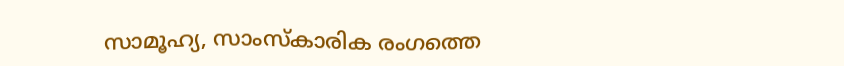സാമൂഹ്യ, സാംസ്‌കാരിക രംഗത്തെ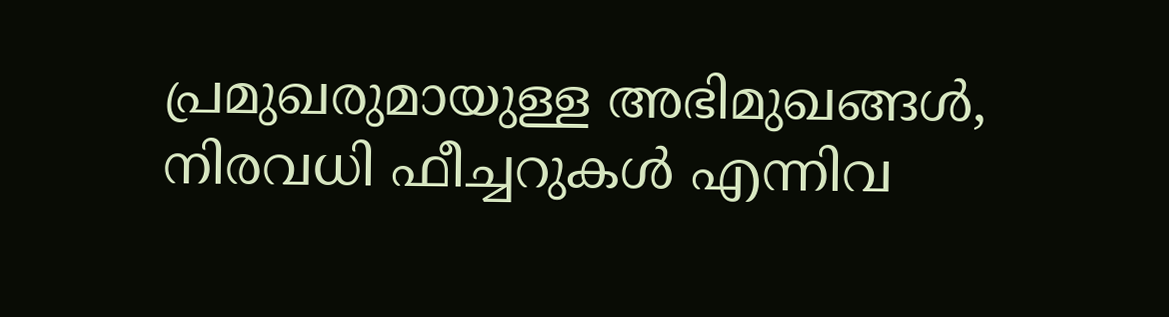പ്രമുഖരുമായുള്ള അഭിമുഖങ്ങൾ, നിരവധി ഫീച്ചറുകൾ എന്നിവ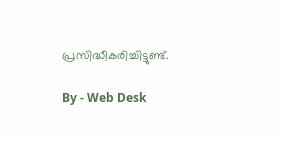പ്രസിദ്ധീകരിച്ചിട്ടുണ്ട്.

By - Web Desk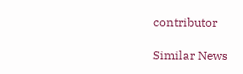contributor

Similar News